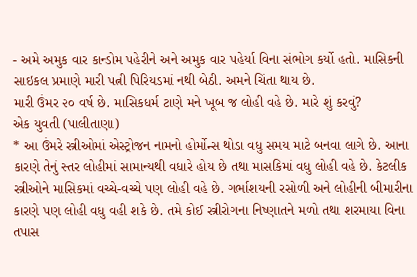- અમે અમુક વાર કાન્ડોમ પહેરીને અને અમુક વાર પહેર્યા વિના સંભોગ કર્યો હતો. માસિકની સાઇકલ પ્રમાણે મારી પત્ની પિરિયડમાં નથી બેઠી. અમને ચિંતા થાય છે.
મારી ઉંમર ૨૦ વર્ષ છે. માસિકધર્મ ટાણે મને ખૂબ જ લોહી વહે છે. મારે શું કરવું?
એક યુવતી (પાલીતાણા)
* આ ઉંમરે સ્ત્રીઓમાં એસ્ટ્રોજન નામનો હોર્મોન્સ થોડા વધુ સમય માટે બનવા લાગે છે. આના કારણે તેનું સ્તર લોહીમાં સામાન્યથી વધારે હોય છે તથા માસકિમાં વધુ લોહી વહે છે. કેટલીક સ્ત્રીઓને માસિકમાં વચ્ચે-વચ્ચે પણ લોહી વહે છે. ગર્ભાશયની રસોળી અને લોહીની બીમારીના કારણે પણ લોહી વધુ વહી શકે છે. તમે કોઈ સ્ત્રીરોગના નિષ્ણાતને મળો તથા શરમાયા વિના તપાસ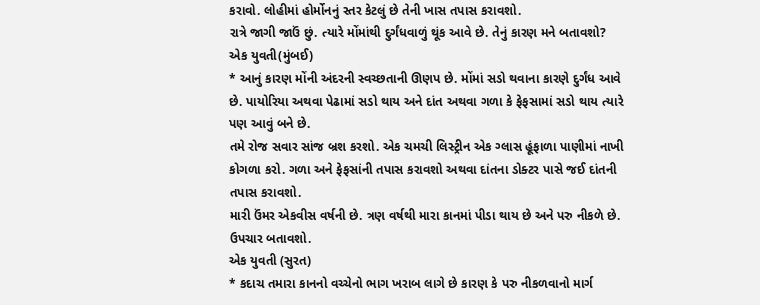કરાવો. લોહીમાં હોર્મોનનું સ્તર કેટલું છે તેની ખાસ તપાસ કરાવશો.
રાત્રે જાગી જાઉં છું. ત્યારે મોંમાંથી દુર્ગંધવાળું થૂંક આવે છે. તેનું કારણ મને બતાવશો?
એક યુવતી(મુંબઈ)
* આનું કારણ મોંની અંદરની સ્વચ્છતાની ઊણપ છે. મોંમાં સડો થવાના કારણે દુર્ગંધ આવે છે. પાયોરિયા અથવા પેઢામાં સડો થાય અને દાંત અથવા ગળા કે ફેફસામાં સડો થાય ત્યારે પણ આવું બને છે.
તમે રોજ સવાર સાંજ બ્રશ કરશો. એક ચમચી લિસ્ટ્રીન એક ગ્લાસ હૂંફાળા પાણીમાં નાખી કોગળા કરો. ગળા અને ફેફસાંની તપાસ કરાવશો અથવા દાંતના ડોક્ટર પાસે જઈ દાંતની તપાસ કરાવશો.
મારી ઉંમર એકવીસ વર્ષની છે. ત્રણ વર્ષથી મારા કાનમાં પીડા થાય છે અને પરુ નીકળે છે. ઉપચાર બતાવશો.
એક યુવતી (સુરત)
* કદાચ તમારા કાનનો વચ્ચેનો ભાગ ખરાબ લાગે છે કારણ કે પરુ નીકળવાનો માર્ગ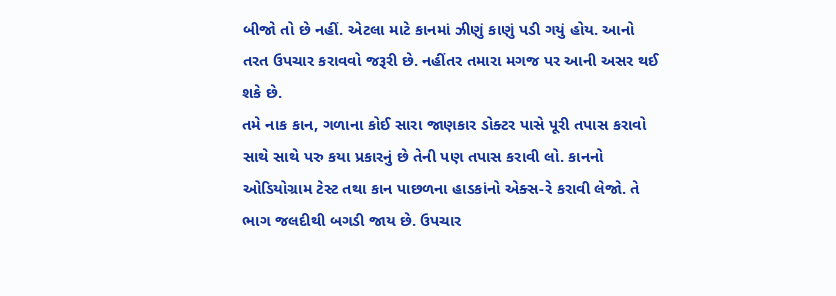બીજો તો છે નહીં. એટલા માટે કાનમાં ઝીણું કાણું પડી ગયું હોય. આનો તરત ઉપચાર કરાવવો જરૂરી છે. નહીંતર તમારા મગજ પર આની અસર થઈ શકે છે.
તમે નાક કાન, ગળાના કોઈ સારા જાણકાર ડોક્ટર પાસે પૂરી તપાસ કરાવો સાથે સાથે પરુ કયા પ્રકારનું છે તેની પણ તપાસ કરાવી લો. કાનનો ઓડિયોગ્રામ ટેસ્ટ તથા કાન પાછળના હાડકાંનો એક્સ-રે કરાવી લેજો. તે ભાગ જલદીથી બગડી જાય છે. ઉપચાર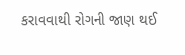કરાવવાથી રોગની જાણ થઈ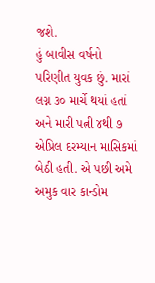જશે.
હું બાવીસ વર્ષનો પરિણીત યુવક છું. મારાં લગ્ન ૩૦ માર્ચે થયાં હતાં અને મારી પત્ની ૪થી ૭ એપ્રિલ દરમ્યાન માસિકમાં બેઠી હતી. એ પછી અમે અમુક વાર કાન્ડોમ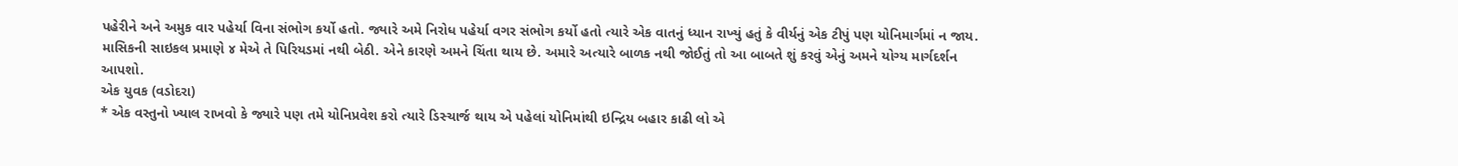પહેરીને અને અમુક વાર પહેર્યા વિના સંભોગ કર્યો હતો. જ્યારે અમે નિરોધ પહેર્યા વગર સંભોગ કર્યો હતો ત્યારે એક વાતનું ધ્યાન રાખ્યું હતું કે વીર્યનું એક ટીપું પણ યોનિમાર્ગમાં ન જાય. માસિકની સાઇકલ પ્રમાણે ૪ મેએ તે પિરિયડમાં નથી બેઠી. એને કારણે અમને ચિંતા થાય છે. અમારે અત્યારે બાળક નથી જોઈતું તો આ બાબતે શું કરવું એનું અમને યોગ્ય માર્ગદર્શન આપશો.
એક યુવક (વડોદરા)
* એક વસ્તુનો ખ્યાલ રાખવો કે જ્યારે પણ તમે યોનિપ્રવેશ કરો ત્યારે ડિસ્ચાર્જ થાય એ પહેલાં યોનિમાંથી ઇન્દ્રિય બહાર કાઢી લો એ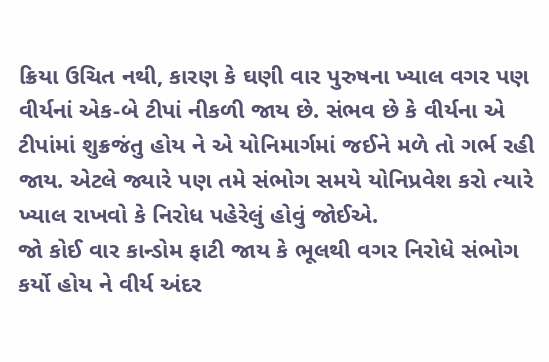ક્રિયા ઉચિત નથી, કારણ કે ઘણી વાર પુરુષના ખ્યાલ વગર પણ વીર્યનાં એક-બે ટીપાં નીકળી જાય છે. સંભવ છે કે વીર્યના એ ટીપાંમાં શુક્રજંતુ હોય ને એ યોનિમાર્ગમાં જઈને મળે તો ગર્ભ રહી જાય. એટલે જ્યારે પણ તમે સંભોગ સમયે યોનિપ્રવેશ કરો ત્યારે ખ્યાલ રાખવો કે નિરોધ પહેરેલું હોવું જોઈએ.
જો કોઈ વાર કાન્ડોમ ફાટી જાય કે ભૂલથી વગર નિરોધે સંભોગ કર્યો હોય ને વીર્ય અંદર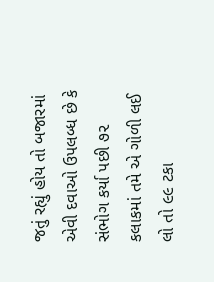જતું રહ્યું હોય તો બજારમાં એવી દવાઓ ઉપલબ્ધ છે કે સંભોગ કર્યા પછી ૭૨ કલાકમાં તમે એ ગોળી લઈ લો તો ૯૯ ટકા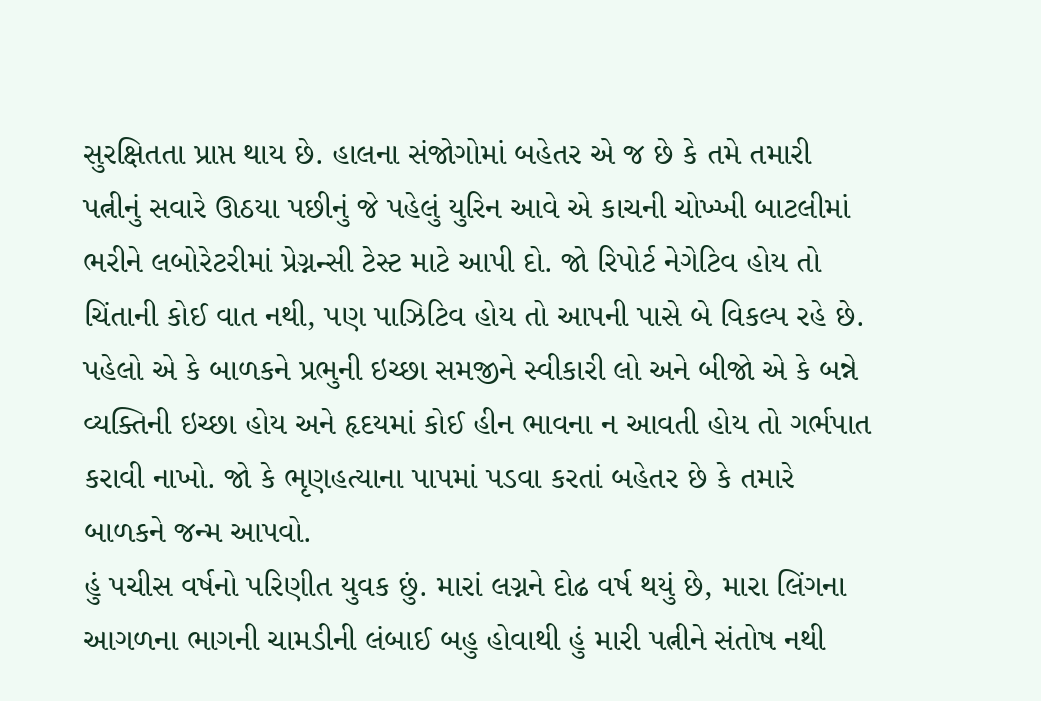સુરક્ષિતતા પ્રાપ્ત થાય છે. હાલના સંજોગોમાં બહેતર એ જ છે કે તમે તમારી પત્નીનું સવારે ઊઠયા પછીનું જે પહેલું યુરિન આવે એ કાચની ચોખ્ખી બાટલીમાં ભરીને લબોરેટરીમાં પ્રેગ્નન્સી ટેસ્ટ માટે આપી દો. જો રિપોર્ટ નેગેટિવ હોય તો ચિંતાની કોઈ વાત નથી, પણ પાઝિટિવ હોય તો આપની પાસે બે વિકલ્પ રહે છે. પહેલો એ કે બાળકને પ્રભુની ઇચ્છા સમજીને સ્વીકારી લો અને બીજો એ કે બન્ને વ્યક્તિની ઇચ્છા હોય અને હૃદયમાં કોઈ હીન ભાવના ન આવતી હોય તો ગર્ભપાત કરાવી નાખો. જો કે ભૃણહત્યાના પાપમાં પડવા કરતાં બહેતર છે કે તમારે બાળકને જન્મ આપવો.
હું પચીસ વર્ષનો પરિણીત યુવક છું. મારાં લગ્નને દોઢ વર્ષ થયું છે, મારા લિંગના આગળના ભાગની ચામડીની લંબાઈ બહુ હોવાથી હું મારી પત્નીને સંતોષ નથી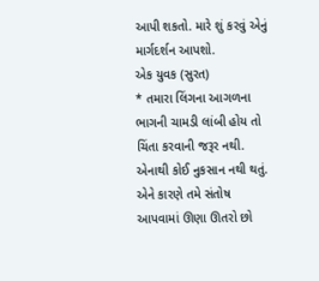આપી શકતો. મારે શું કરવું એનું માર્ગદર્શન આપશો.
એક યુવક (સુરત)
* તમારા લિંગના આગળના ભાગની ચામડી લાંબી હોય તો ચિંતા કરવાની જરૂર નથી. એનાથી કોઈ નુકસાન નથી થતું. એને કારણે તમે સંતોષ આપવામાં ઊણા ઊતરો છો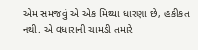એમ સમજવું એ એક મિથ્યા ધારણા છે, હકીકત નથી. એ વધારાની ચામડી તમારે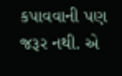કપાવવાની પણ જરૂર નથી. એ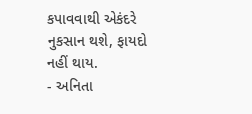કપાવવાથી એકંદરે નુકસાન થશે, ફાયદો નહીં થાય.
- અનિતા